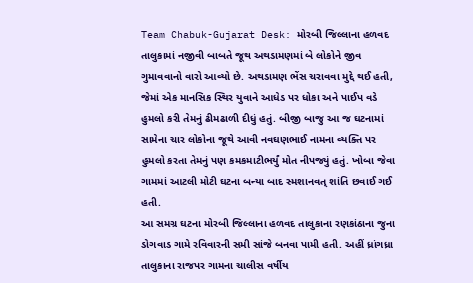Team Chabuk-Gujarat Desk: મોરબી જિલ્લાના હળવદ તાલુકામાં નજીવી બાબતે જૂથ અથડામણમાં બે લોકોને જીવ ગુમાવવાનો વારો આવ્યો છે. અથડામણ ભેંસ ચરાવવા મુદ્દે થઈ હતી, જેમાં એક માનસિક સ્થિર યુવાને આધેડ પર ધોકા અને પાઈપ વડે હુમલો કરી તેમનું ઢીમઢાળી દીધું હતું. બીજી બાજુ આ જ ઘટનામાં સામેના ચાર લોકોના જૂથે આવી નવઘણભાઈ નામના વ્યક્તિ પર હુમલો કરતા તેમનું પણ કમકમાટીભર્યું મોત નીપજ્યું હતું. ખોબા જેવા ગામમાં આટલી મોટી ઘટના બન્યા બાદ સ્મશાનવત્ શાંતિ છવાઈ ગઈ હતી.
આ સમગ્ર ઘટના મોરબી જિલ્લાના હળવદ તાલુકાના રણકાંઠાના જુના ડોગવાડ ગામે રવિવારની સમી સાંજે બનવા પામી હતી. અહીં ધ્રાંગધ્રા તાલુકાના રાજપર ગામના ચાલીસ વર્ષીય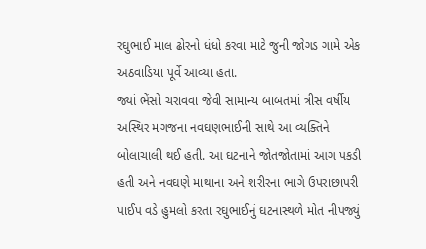રઘુભાઈ માલ ઢોરનો ધંધો કરવા માટે જુની જોગડ ગામે એક અઠવાડિયા પૂર્વે આવ્યા હતા.
જ્યાં ભેંસો ચરાવવા જેવી સામાન્ય બાબતમાં ત્રીસ વર્ષીય અસ્થિર મગજના નવઘણભાઈની સાથે આ વ્યક્તિને બોલાચાલી થઈ હતી. આ ઘટનાને જોતજોતામાં આગ પકડી હતી અને નવઘણે માથાના અને શરીરના ભાગે ઉપરાછાપરી પાઈપ વડે હુમલો કરતા રઘુભાઈનું ઘટનાસ્થળે મોત નીપજ્યું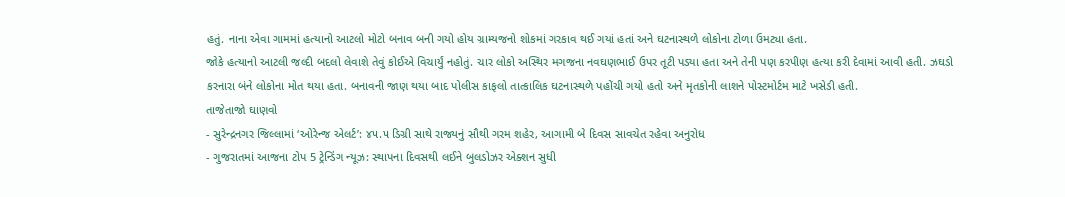હતું. નાના એવા ગામમાં હત્યાનો આટલો મોટો બનાવ બની ગયો હોય ગ્રામ્યજનો શોકમાં ગરકાવ થઈ ગયાં હતાં અને ઘટનાસ્થળે લોકોના ટોળા ઉમટ્યા હતા.
જોકે હત્યાનો આટલી જલ્દી બદલો લેવાશે તેવું કોઈએ વિચાર્યું નહોતું. ચાર લોકો અસ્થિર મગજના નવઘણભાઈ ઉપર તૂટી પડ્યા હતા અને તેની પણ કરપીણ હત્યા કરી દેવામાં આવી હતી. ઝઘડો કરનારા બંને લોકોના મોત થયા હતા. બનાવની જાણ થયા બાદ પોલીસ કાફલો તાત્કાલિક ઘટનાસ્થળે પહોંચી ગયો હતો અને મૃતકોની લાશને પોસ્ટમોર્ટમ માટે ખસેડી હતી.
તાજેતાજો ઘાણવો
- સુરેન્દ્રનગર જિલ્લામાં ‘ઓરેન્જ એલર્ટ’: ૪૫.૫ ડિગ્રી સાથે રાજ્યનું સૌથી ગરમ શહેર, આગામી બે દિવસ સાવચેત રહેવા અનુરોધ
- ગુજરાતમાં આજના ટોપ 5 ટ્રેન્ડિંગ ન્યૂઝ: સ્થાપના દિવસથી લઈને બુલડોઝર એક્શન સુધી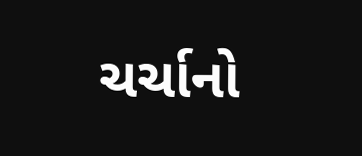ચર્ચાનો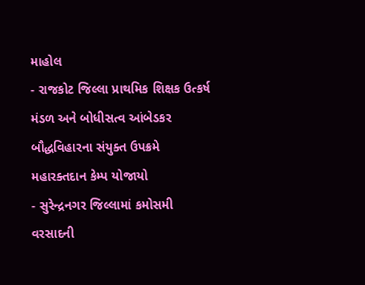માહોલ
- રાજકોટ જિલ્લા પ્રાથમિક શિક્ષક ઉત્કર્ષ મંડળ અને બોધીસત્વ આંબેડકર બૌદ્ધવિહારના સંયુક્ત ઉપક્રમે મહારક્તદાન કેમ્પ યોજાયો
- સુરેન્દ્રનગર જિલ્લામાં કમોસમી વરસાદની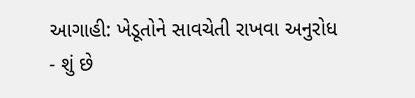આગાહી: ખેડૂતોને સાવચેતી રાખવા અનુરોધ
- શું છે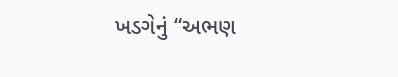ખડગેનું “અભણ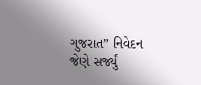ગુજરાત” નિવેદન જેણે સર્જ્યું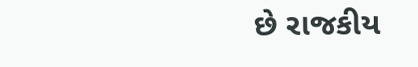છે રાજકીય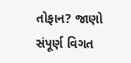તોફાન? જાણો સંપૂર્ણ વિગત